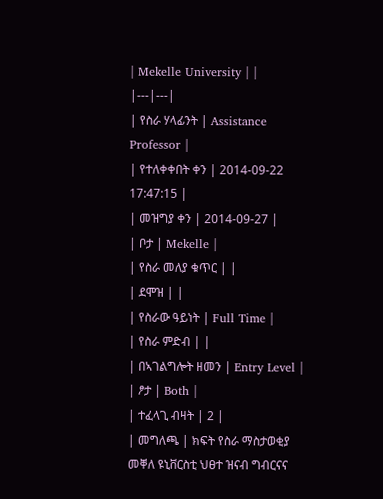| Mekelle University | |
|---|---|
| የስራ ሃላፊንት | Assistance Professor |
| የተለቀቀበት ቀን | 2014-09-22 17:47:15 |
| መዝግያ ቀን | 2014-09-27 |
| ቦታ | Mekelle |
| የስራ መለያ ቁጥር | |
| ደሞዝ | |
| የስራው ዓይነት | Full Time |
| የስራ ምድብ | |
| በኣገልግሎት ዘመን | Entry Level |
| ፆታ | Both |
| ተፈላጊ ብዛት | 2 |
| መግለጫ | ክፍት የስራ ማስታወቂያ መቐለ ዩኒቨርስቲ ህፀተ ዝናብ ግብርናና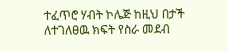ተፈጥሮ ሃብት ኮሌጅ ከዚህ በታች ለተገለፀዉ ክፍት የስራ መደብ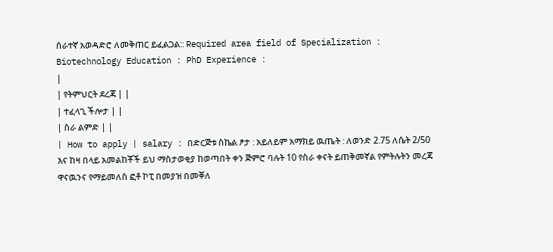ሰራተኛ አወዳድሮ ለመቅጠር ይፈልጋል:: Required area field of Specialization : Biotechnology Education : PhD Experience :
|
| የትምህርት ደረጃ | |
| ተፈላጊ ችሎታ | |
| ስራ ልምድ | |
| How to apply | salary : በድርጅቱ ስኬል ፆታ : አይለይም አማክይ ዉጤት : ለወንድ 2.75 ለሴት 2/50 እና ከዛ በላይ አመልከቾች ይህ ማስታወቂያ ከወጣበት ቀን ጅምሮ ባሉት 10 የስራ ቀናት ይጠቅመኛል የምትሉትን መረጃ ዋናዉንና የማይመለስ ፎቶ ኮፒ በመያዝ በመቐለ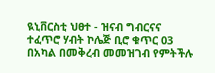ዪኒቨርስቲ ህፀተ - ዝናብ ግብርናና ተፈጥሮ ሃብት ኮሌጅ ቢሮ ቁጥር 03 በአካል በመቅረብ መመዝገብ የምትችሉ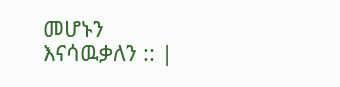መሆኑን እናሳዉቃለን :: |